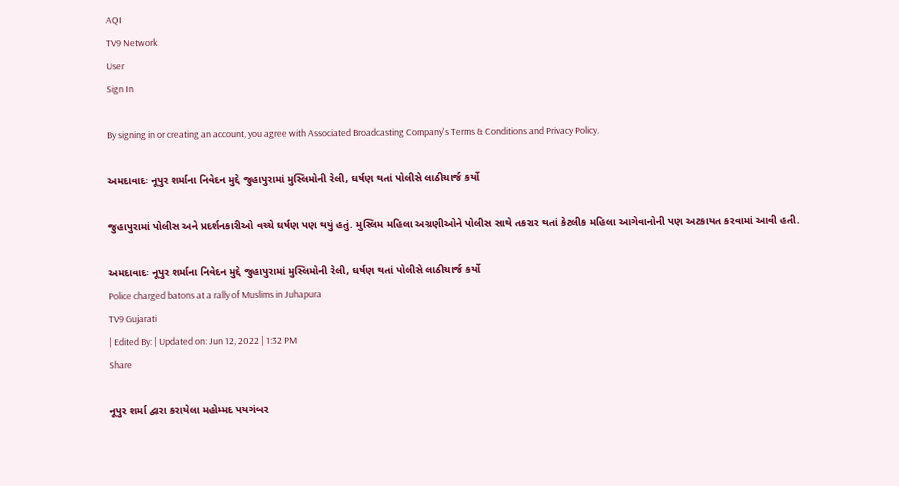AQI
TV9 Network
User
Sign In

By signing in or creating an account, you agree with Associated Broadcasting Company's Terms & Conditions and Privacy Policy.

અમદાવાદઃ નૂપુર શર્માના નિવેદન મુદ્દે જુહાપુરામાં મુસ્લિમોની રેલી, ઘર્ષણ થતાં પોલીસે લાઠીચાર્જ કર્યો

જુહાપુરામાં પોલીસ અને પ્રદર્શનકારીઓ વચ્ચે ઘર્ષણ પણ થયું હતું. મુસ્લિમ મહિલા અગ્રણીઓને પોલીસ સાથે તકરાર થતાં કેટલીક મહિલા આગેવાનોની પણ અટકાયત કરવામાં આવી હતી.

અમદાવાદઃ નૂપુર શર્માના નિવેદન મુદ્દે જુહાપુરામાં મુસ્લિમોની રેલી, ઘર્ષણ થતાં પોલીસે લાઠીચાર્જ કર્યો
Police charged batons at a rally of Muslims in Juhapura
TV9 Gujarati
| Edited By: | Updated on: Jun 12, 2022 | 1:32 PM
Share

નૂપુર શર્મા દ્વારા કરાયેલા મહોમ્મદ પયગંબર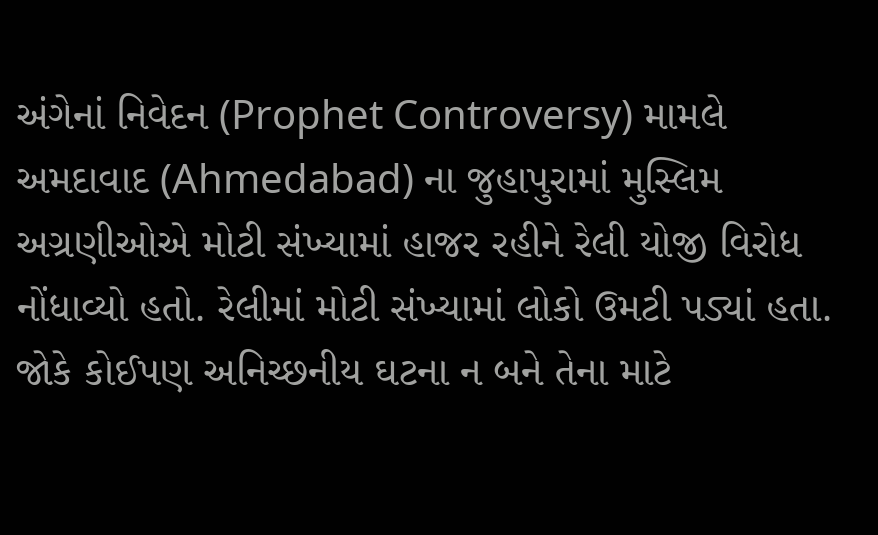અંગેનાં નિવેદન (Prophet Controversy) મામલે અમદાવાદ (Ahmedabad) ના જુહાપુરામાં મુસ્લિમ અગ્રણીઓએ મોટી સંખ્યામાં હાજર રહીને રેલી યોજી વિરોધ નોંધાવ્યો હતો. રેલીમાં મોટી સંખ્યામાં લોકો ઉમટી પડ્યાં હતા. જોકે કોઈપણ અનિચ્છનીય ઘટના ન બને તેના માટે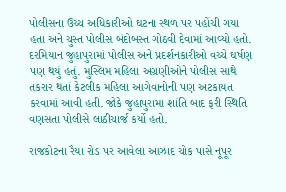પોલીસના ઉચ્ચ અધિકારીઓ ઘટના સ્થળ પર પહોંચી ગયા હતા અને ચુસ્ત પોલીસ બંદોબસ્ત ગોઠવી દેવામાં આવ્યો હતો. દરમિયાન જુહાપુરામાં પોલીસ અને પ્રદર્શનકારીઓ વચ્ચે ઘર્ષણ પણ થયું હતું. મુસ્લિમ મહિલા અગ્રણીઓને પોલીસ સાથે તકરાર થતાં કેટલીક મહિલા આગેવાનોની પણ અટકાયત કરવામાં આવી હતી. જોકે જુહાપુરામા શાંતિ બાદ ફરી સ્થિતિ વણસતા પોલીસે લાઠીચાર્જ કર્યો હતો.

રાજકોટના રૈયા રોડ પર આવેલા આઝાદ ચોક પાસે નૂપૂર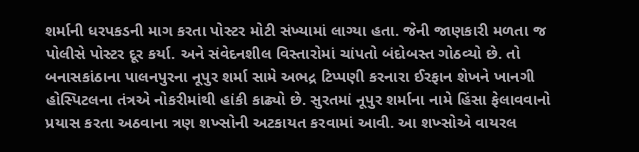શર્માની ધરપકડની માગ કરતા પોસ્ટર મોટી સંખ્યામાં લાગ્યા હતા. જેની જાણકારી મળતા જ પોલીસે પોસ્ટર દૂર કર્યા. અને સંવેદનશીલ વિસ્તારોમાં ચાંપતો બંદોબસ્ત ગોઠવ્યો છે. તો બનાસકાંઠાના પાલનપુરના નૂપુર શર્મા સામે અભદ્ર ટિપ્પણી કરનારા ઈરફાન શેખને ખાનગી હોસ્પિટલના તંત્રએ નોકરીમાંથી હાંકી કાઢ્યો છે. સુરતમાં નૂપુર શર્માના નામે હિંસા ફેલાવવાનો પ્રયાસ કરતા અઠવાના ત્રણ શખ્સોની અટકાયત કરવામાં આવી. આ શખ્સોએ વાયરલ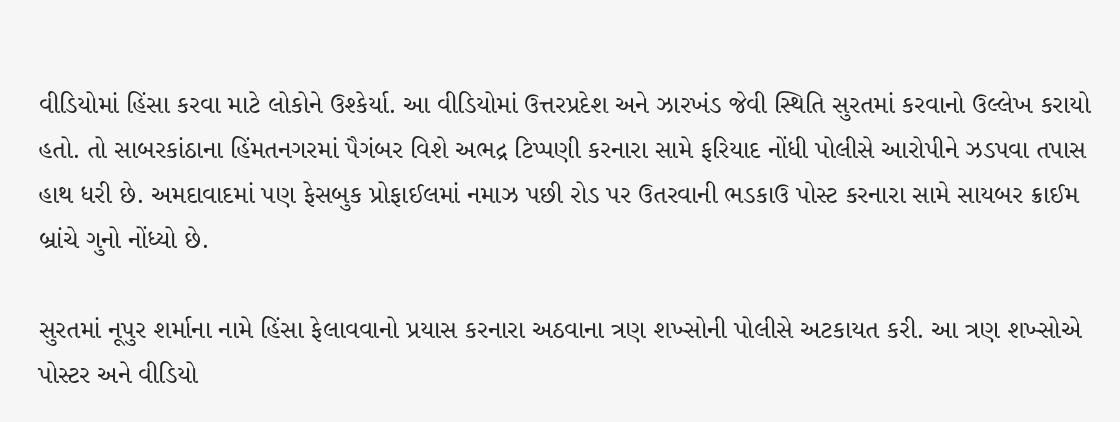વીડિયોમાં હિંસા કરવા માટે લોકોને ઉશ્કેર્યા. આ વીડિયોમાં ઉત્તરપ્રદેશ અને ઝારખંડ જેવી સ્થિતિ સુરતમાં કરવાનો ઉલ્લેખ કરાયો હતો. તો સાબરકાંઠાના હિંમતનગરમાં પૈગંબર વિશે અભદ્ર ટિપ્પણી કરનારા સામે ફરિયાદ નોંધી પોલીસે આરોપીને ઝડપવા તપાસ હાથ ધરી છે. અમદાવાદમાં પણ ફેસબુક પ્રોફાઈલમાં નમાઝ પછી રોડ પર ઉતરવાની ભડકાઉ પોસ્ટ કરનારા સામે સાયબર ક્રાઈમ બ્રાંચે ગુનો નોંધ્યો છે.

સુરતમાં નૂપુર શર્માના નામે હિંસા ફેલાવવાનો પ્રયાસ કરનારા અઠવાના ત્રણ શખ્સોની પોલીસે અટકાયત કરી. આ ત્રણ શખ્સોએ પોસ્ટર અને વીડિયો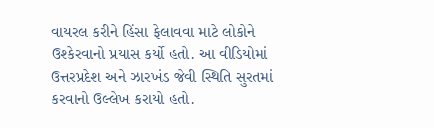વાયરલ કરીને હિંસા ફેલાવવા માટે લોકોને ઉશ્કેરવાનો પ્રયાસ કર્યો હતો. આ વીડિયોમાં ઉત્તરપ્રદેશ અને ઝારખંડ જેવી સ્થિતિ સુરતમાં કરવાનો ઉલ્લેખ કરાયો હતો.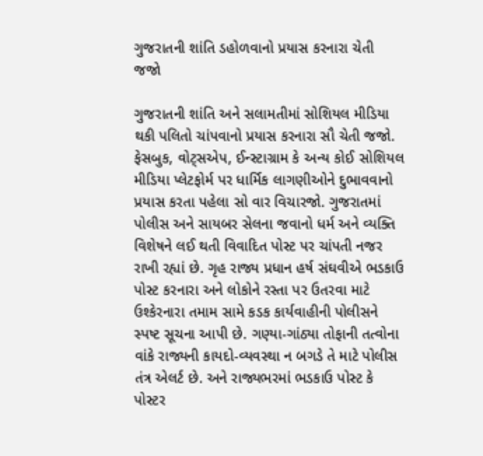ગુજરાતની શાંતિ ડહોળવાનો પ્રયાસ કરનારા ચેતી જજો

ગુજરાતની શાંતિ અને સલામતીમાં સોશિયલ મીડિયા થકી પલિતો ચાંપવાનો પ્રયાસ કરનારા સૌ ચેતી જજો. ફેસબુક, વોટ્સએપ, ઈન્સ્ટાગ્રામ કે અન્ય કોઈ સોશિયલ મીડિયા પ્લેટફોર્મ પર ધાર્મિક લાગણીઓને દુભાવવાનો પ્રયાસ કરતા પહેલા સો વાર વિચારજો. ગુજરાતમાં પોલીસ અને સાયબર સેલના જવાનો ધર્મ અને વ્યક્તિ વિશેષને લઈ થતી વિવાદિત પોસ્ટ પર ચાંપતી નજર રાખી રહ્યાં છે. ગૃહ રાજ્ય પ્રધાન હર્ષ સંઘવીએ ભડકાઉ પોસ્ટ કરનારા અને લોકોને રસ્તા પર ઉતરવા માટે ઉશ્કેરનારા તમામ સામે કડક કાર્યવાહીની પોલીસને સ્પષ્ટ સૂચના આપી છે. ગણ્યા-ગાંઠ્યા તોફાની તત્વોના વાંકે રાજ્યની કાયદો-વ્યવસ્થા ન બગડે તે માટે પોલીસ તંત્ર એલર્ટ છે. અને રાજ્યભરમાં ભડકાઉ પોસ્ટ કે પોસ્ટર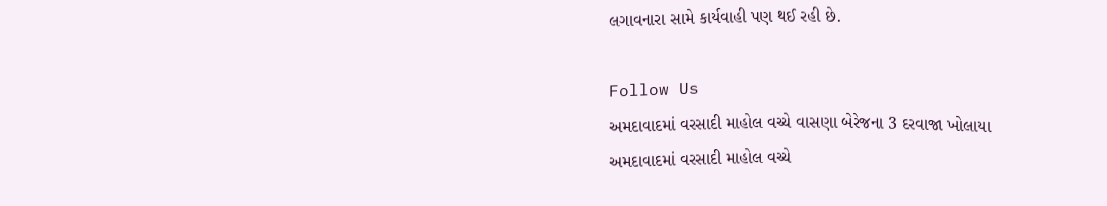લગાવનારા સામે કાર્યવાહી પણ થઈ રહી છે.

Follow Us
અમદાવાદમાં વરસાદી માહોલ વચ્ચે વાસણા બેરેજના 3 દરવાજા ખોલાયા
અમદાવાદમાં વરસાદી માહોલ વચ્ચે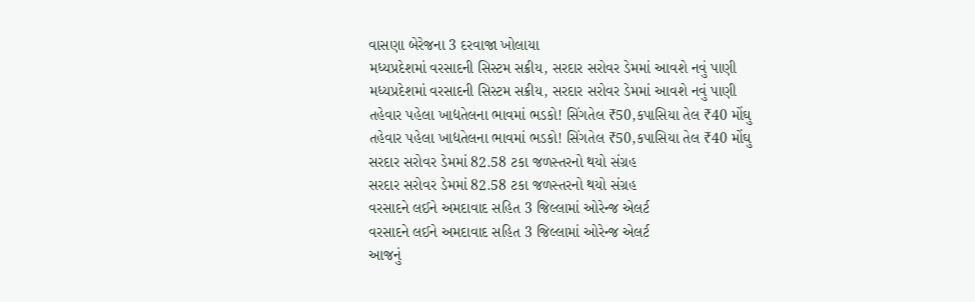વાસણા બેરેજના 3 દરવાજા ખોલાયા
મધ્યપ્રદેશમાં વરસાદની સિસ્ટમ સક્રીય, સરદાર સરોવર ડેમમાં આવશે નવું પાણી
મધ્યપ્રદેશમાં વરસાદની સિસ્ટમ સક્રીય, સરદાર સરોવર ડેમમાં આવશે નવું પાણી
તહેવાર પહેલા ખાદ્યતેલના ભાવમાં ભડકો! સિંગતેલ ₹50,કપાસિયા તેલ ₹40 મોંઘુ
તહેવાર પહેલા ખાદ્યતેલના ભાવમાં ભડકો! સિંગતેલ ₹50,કપાસિયા તેલ ₹40 મોંઘુ
સરદાર સરોવર ડેમમાં 82.58 ટકા જળસ્તરનો થયો સંગ્રહ
સરદાર સરોવર ડેમમાં 82.58 ટકા જળસ્તરનો થયો સંગ્રહ
વરસાદને લઈને અમદાવાદ સહિત 3 જિલ્લામાં ઓરેન્જ એલર્ટ
વરસાદને લઈને અમદાવાદ સહિત 3 જિલ્લામાં ઓરેન્જ એલર્ટ
આજનું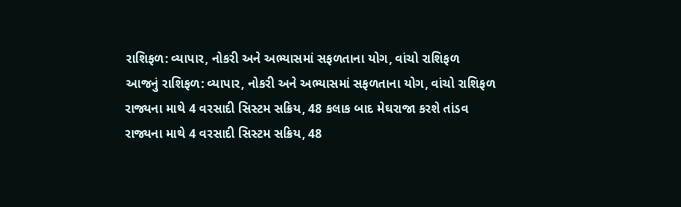રાશિફળ: વ્યાપાર, નોકરી અને અભ્યાસમાં સફળતાના યોગ, વાંચો રાશિફળ
આજનું રાશિફળ: વ્યાપાર, નોકરી અને અભ્યાસમાં સફળતાના યોગ, વાંચો રાશિફળ
રાજ્યના માથે 4 વરસાદી સિસ્ટમ સક્રિય, 48 કલાક બાદ મેઘરાજા કરશે તાંડવ
રાજ્યના માથે 4 વરસાદી સિસ્ટમ સક્રિય, 48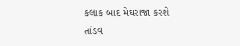કલાક બાદ મેઘરાજા કરશે તાંડવ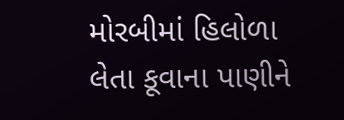મોરબીમાં હિલોળા લેતા કૂવાના પાણીને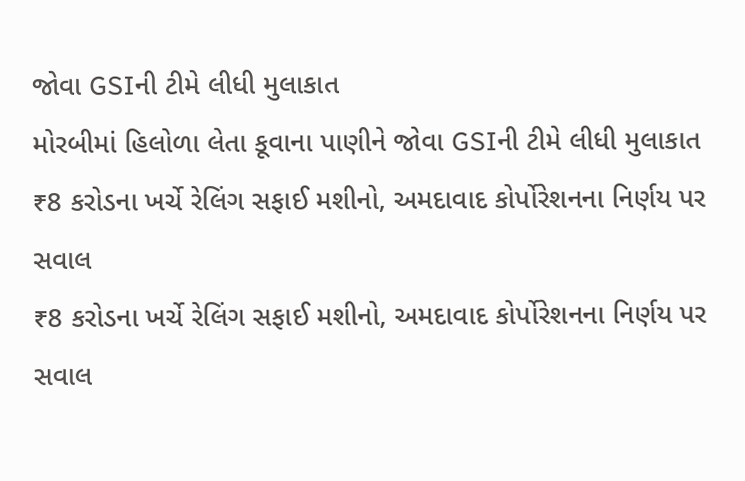જોવા GSIની ટીમે લીધી મુલાકાત
મોરબીમાં હિલોળા લેતા કૂવાના પાણીને જોવા GSIની ટીમે લીધી મુલાકાત
₹8 કરોડના ખર્ચે રેલિંગ સફાઈ મશીનો, અમદાવાદ કોર્પોરેશનના નિર્ણય પર સવાલ
₹8 કરોડના ખર્ચે રેલિંગ સફાઈ મશીનો, અમદાવાદ કોર્પોરેશનના નિર્ણય પર સવાલ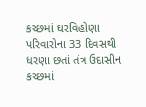કચ્છમાં ઘરવિહોણા પરિવારોના 33 દિવસથી ધરણા છતાં તંત્ર ઉદાસીન
કચ્છમાં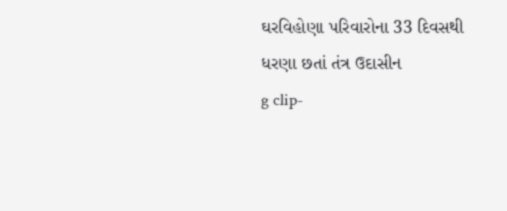ઘરવિહોણા પરિવારોના 33 દિવસથી ધરણા છતાં તંત્ર ઉદાસીન
g clip-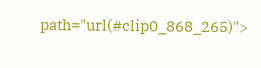path="url(#clip0_868_265)">